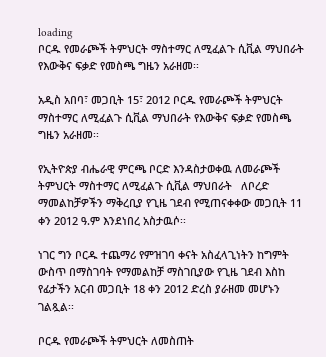loading
ቦርዱ የመራጮች ትምህርት ማስተማር ለሚፈልጉ ሲቪል ማህበራት የእውቅና ፍቃድ የመስጫ ግዜን አራዘመ፡፡

አዲስ አበባ፣ መጋቢት 15፣ 2012 ቦርዱ የመራጮች ትምህርት ማስተማር ለሚፈልጉ ሲቪል ማህበራት የእውቅና ፍቃድ የመስጫ ግዜን አራዘመ፡፡

የኢትዮጵያ ብሔራዊ ምርጫ ቦርድ እንዳስታወቀዉ ለመራጮች ትምህርት ማስተማር ለሚፈልጉ ሲቪል ማህበራት   ለቦረድ ማመልከቻዎችን ማቅረቢያ የጊዜ ገደብ የሚጠናቀቀው መጋቢት 11 ቀን 2012 ዓ.ም እንደነበረ አስታዉሶ፡፡

ነገር ግን ቦርዱ ተጨማሪ የምዝገባ ቀናት አስፈላጊነትን ከግምት ውስጥ በማስገባት የማመልከቻ ማስገቢያው የጊዜ ገደብ እስከ የፊታችን አርብ መጋቢት 18 ቀን 2012 ድረስ ያራዘመ መሆኑን ገልጿል፡፡

ቦርዱ የመራጮች ትምህርት ለመስጠት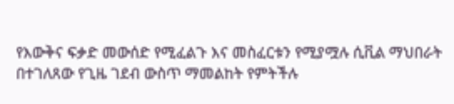የእውቅና ፍቃድ መውሰድ የሚፈልጉ እና መስፈርቱን የሚያሟሉ ሲቪል ማህበራት በተገለጸው የጊዜ ገደብ ውስጥ ማመልከት የምትችሉ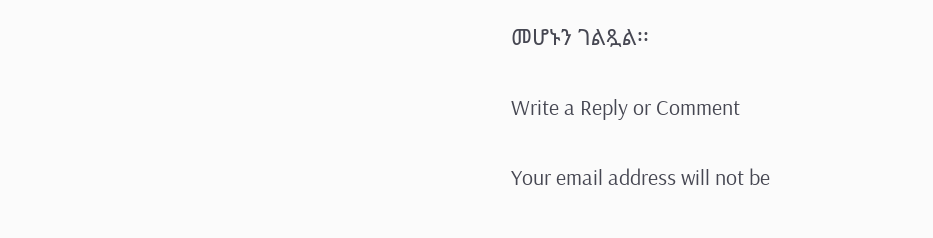መሆኑን ገልጿል፡፡

Write a Reply or Comment

Your email address will not be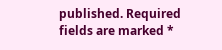published. Required fields are marked *